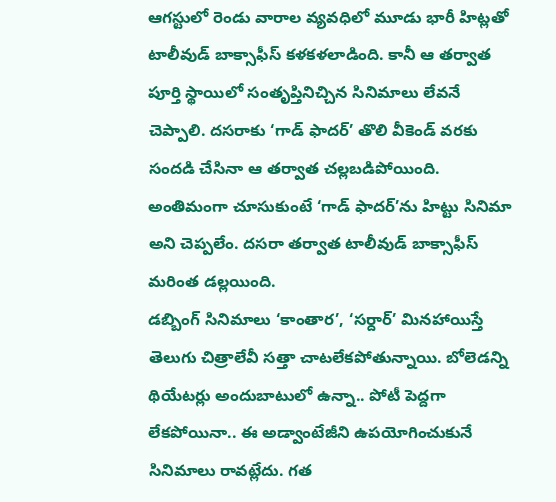ఆగస్టులో రెండు వారాల వ్యవధిలో మూడు భారీ హిట్లతో టాలీవుడ్ బాక్సాఫీస్ కళకళలాడింది. కానీ ఆ తర్వాత పూర్తి స్థాయిలో సంతృప్తినిచ్చిన సినిమాలు లేవనే చెప్పాలి. దసరాకు ‘గాడ్ ఫాదర్’ తొలి వీకెండ్ వరకు సందడి చేసినా ఆ తర్వాత చల్లబడిపోయింది. అంతిమంగా చూసుకుంటే ‘గాడ్ ఫాదర్’ను హిట్టు సినిమా అని చెప్పలేం. దసరా తర్వాత టాలీవుడ్ బాక్సాఫీస్ మరింత డల్లయింది.
డబ్బింగ్ సినిమాలు ‘కాంతార’, ‘సర్దార్’ మినహాయిస్తే తెలుగు చిత్రాలేవీ సత్తా చాటలేకపోతున్నాయి. బోలెడన్ని థియేటర్లు అందుబాటులో ఉన్నా.. పోటీ పెద్దగా లేకపోయినా.. ఈ అడ్వాంటేజీని ఉపయోగించుకునే సినిమాలు రావట్లేదు. గత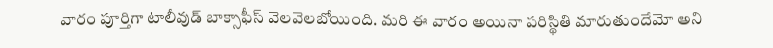వారం పూర్తిగా టాలీవుడ్ బాక్సాఫీస్ వెలవెలబోయింది. మరి ఈ వారం అయినా పరిస్థితి మారుతుందేమో అని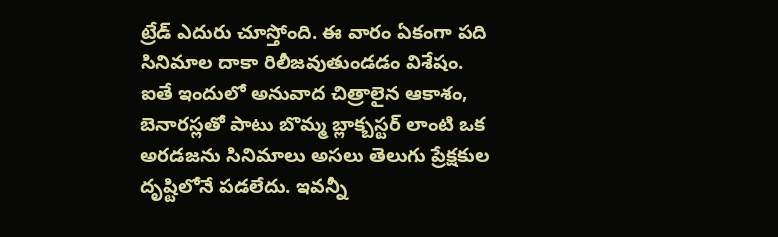ట్రేడ్ ఎదురు చూస్తోంది. ఈ వారం ఏకంగా పది సినిమాల దాకా రిలీజవుతుండడం విశేషం.
ఐతే ఇందులో అనువాద చిత్రాలైన ఆకాశం, బెనారస్లతో పాటు బొమ్మ బ్లాక్బస్టర్ లాంటి ఒక అరడజను సినిమాలు అసలు తెలుగు ప్రేక్షకుల దృష్టిలోనే పడలేదు. ఇవన్నీ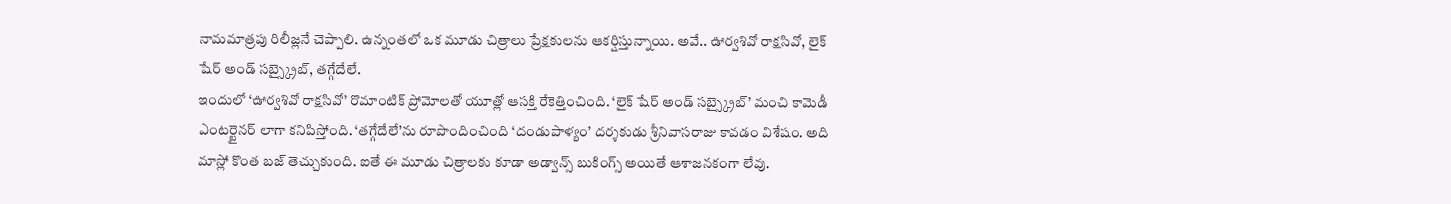నామమాత్రపు రిలీజ్లనే చెప్పాలి. ఉన్నంతలో ఒక మూడు చిత్రాలు ప్రేక్షకులను ఆకర్షిస్తున్నాయి. అవే.. ఊర్వశివో రాక్షసివో, లైక్ షేర్ అండ్ సబ్స్క్రైబ్, తగ్గేదేలే.
ఇందులో ‘ఊర్వశివో రాక్షసివో’ రొమాంటిక్ ప్రోమోలతో యూత్లో ఆసక్తి రేకెత్తించింది. ‘లైక్ షేర్ అండ్ సబ్స్క్రైబ్’ మంచి కామెడీ ఎంటర్టైనర్ లాగా కనిపిస్తోంది. ‘తగ్గేదేలే’ను రూపొందించింది ‘దండుపాళ్యం’ దర్శకుడు శ్రీనివాసరాజు కావడం విశేషం. అది మాస్లో కొంత బజ్ తెచ్చుకుంది. ఐతే ఈ మూడు చిత్రాలకు కూడా అడ్వాన్స్ బుకింగ్స్ అయితే ఆశాజనకంగా లేవు.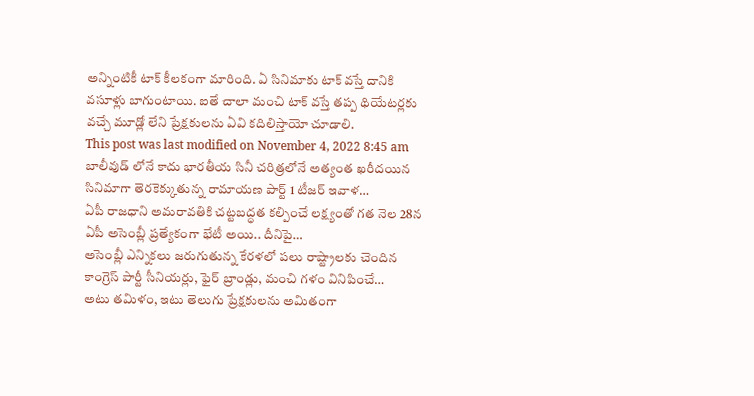అన్నింటికీ టాక్ కీలకంగా మారింది. ఏ సినిమాకు టాక్ వస్తే దానికి వసూళ్లు బాగుంటాయి. ఐతే చాలా మంచి టాక్ వస్తే తప్ప థియేటర్లకు వచ్చే మూడ్లో లేని ప్రేక్షకులను ఏవి కదిలిస్తాయో చూడాలి.
This post was last modified on November 4, 2022 8:45 am
బాలీవుడ్ లోనే కాదు భారతీయ సినీ చరిత్రలోనే అత్యంత ఖరీదయిన సినిమాగా తెరకెక్కుతున్న రామాయణ పార్ట్ 1 టీజర్ ఇవాళ…
ఏపీ రాజధాని అమరావతికి చట్టబద్ధత కల్పించే లక్ష్యంతో గత నెల 28న ఏపీ అసెంబ్లీ ప్రత్యేకంగా భేటీ అయి.. దీనిపై…
అసెంబ్లీ ఎన్నికలు జరుగుతున్న కేరళలో పలు రాష్ట్రాలకు చెందిన కాంగ్రెస్ పార్టీ సీనియర్లు, ఫైర్ బ్రాండ్లు, మంచి గళం వినిపించే…
అటు తమిళం, ఇటు తెలుగు ప్రేక్షకులను అమితంగా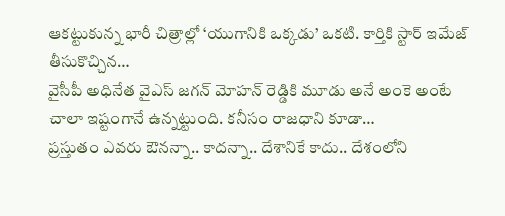ఆకట్టుకున్న భారీ చిత్రాల్లో ‘యుగానికి ఒక్కడు’ ఒకటి. కార్తికి స్టార్ ఇమేజ్ తీసుకొచ్చిన…
వైసీపీ అధినేత వైఎస్ జగన్ మోహన్ రెడ్డికి మూడు అనే అంకె అంటే చాలా ఇష్టంగానే ఉన్నట్టుంది. కనీసం రాజధాని కూడా…
ప్రస్తుతం ఎవరు ఔనన్నా.. కాదన్నా.. దేశానికే కాదు.. దేశంలోని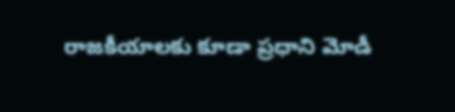రాజకీయాలకు కూడా ప్రధాని మోడీ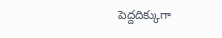పెద్దదిక్కుగా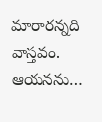మారారన్నది వాస్తవం. ఆయనను…